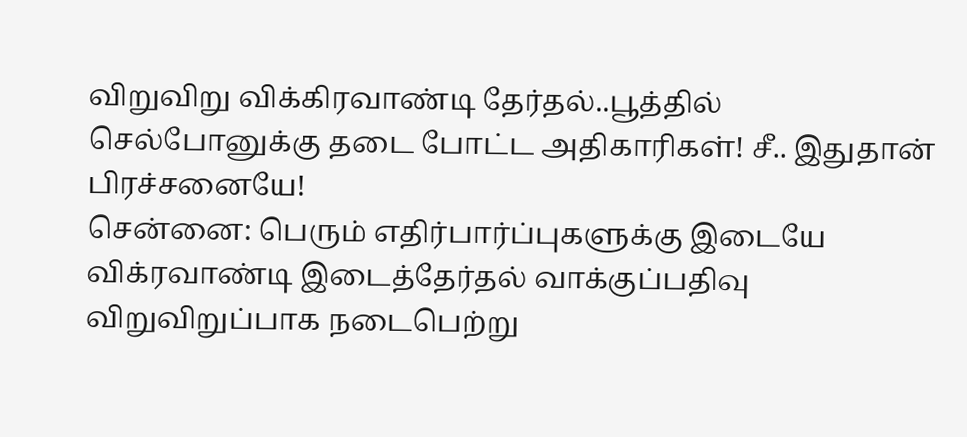விறுவிறு விக்கிரவாண்டி தேர்தல்..பூத்தில் செல்போனுக்கு தடை போட்ட அதிகாரிகள்! சீ.. இதுதான் பிரச்சனையே!
சென்னை: பெரும் எதிர்பார்ப்புகளுக்கு இடையே விக்ரவாண்டி இடைத்தேர்தல் வாக்குப்பதிவு விறுவிறுப்பாக நடைபெற்று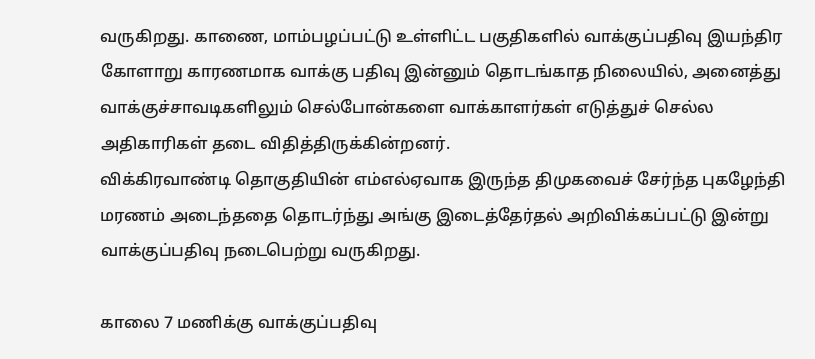வருகிறது. காணை, மாம்பழப்பட்டு உள்ளிட்ட பகுதிகளில் வாக்குப்பதிவு இயந்திர கோளாறு காரணமாக வாக்கு பதிவு இன்னும் தொடங்காத நிலையில், அனைத்து வாக்குச்சாவடிகளிலும் செல்போன்களை வாக்காளர்கள் எடுத்துச் செல்ல அதிகாரிகள் தடை விதித்திருக்கின்றனர்.
விக்கிரவாண்டி தொகுதியின் எம்எல்ஏவாக இருந்த திமுகவைச் சேர்ந்த புகழேந்தி மரணம் அடைந்ததை தொடர்ந்து அங்கு இடைத்தேர்தல் அறிவிக்கப்பட்டு இன்று வாக்குப்பதிவு நடைபெற்று வருகிறது.

காலை 7 மணிக்கு வாக்குப்பதிவு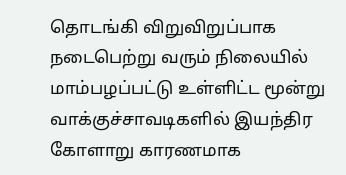தொடங்கி விறுவிறுப்பாக நடைபெற்று வரும் நிலையில் மாம்பழப்பட்டு உள்ளிட்ட மூன்று வாக்குச்சாவடிகளில் இயந்திர கோளாறு காரணமாக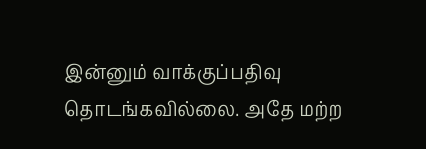இன்னும் வாக்குப்பதிவு தொடங்கவில்லை. அதே மற்ற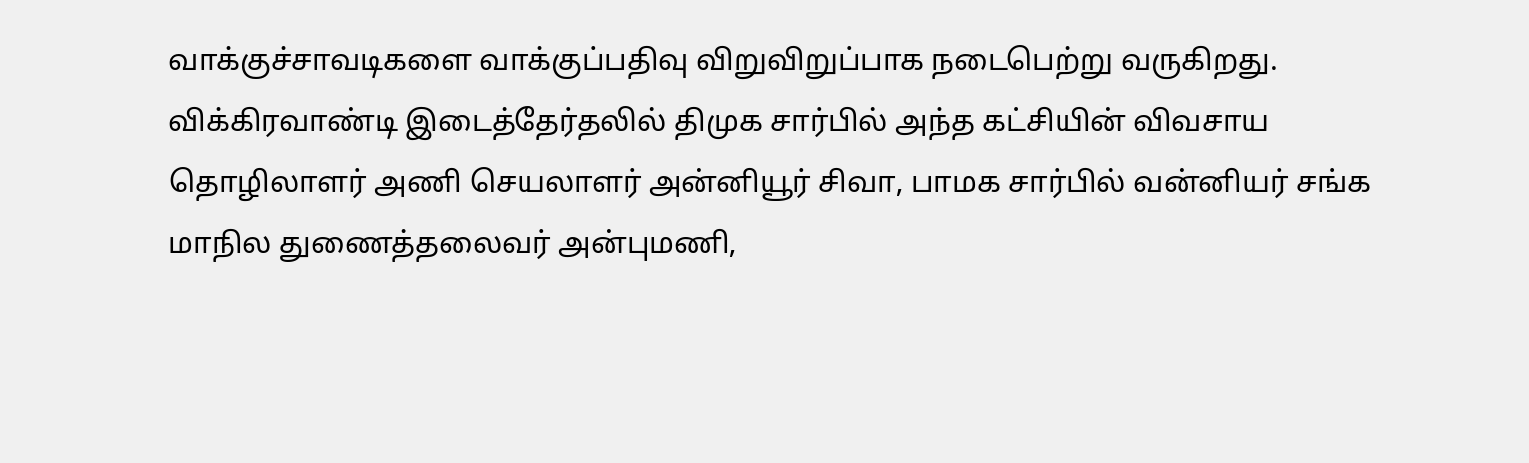வாக்குச்சாவடிகளை வாக்குப்பதிவு விறுவிறுப்பாக நடைபெற்று வருகிறது.
விக்கிரவாண்டி இடைத்தேர்தலில் திமுக சார்பில் அந்த கட்சியின் விவசாய தொழிலாளர் அணி செயலாளர் அன்னியூர் சிவா, பாமக சார்பில் வன்னியர் சங்க மாநில துணைத்தலைவர் அன்புமணி,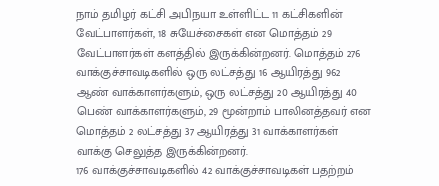நாம் தமிழர் கட்சி அபிநயா உள்ளிட்ட 11 கட்சிகளின் வேட்பாளர்கள், 18 சுயேச்சைகள் என மொத்தம் 29 வேட்பாளர்கள் களத்தில் இருக்கின்றனர். மொத்தம் 276 வாக்குச்சாவடிகளில் ஒரு லட்சத்து 16 ஆயிரத்து 962 ஆண் வாக்காளர்களும், ஒரு லட்சத்து 20 ஆயிரத்து 40 பெண் வாக்காளர்களும், 29 மூன்றாம் பாலினத்தவர் என மொத்தம் 2 லட்சத்து 37 ஆயிரத்து 31 வாக்காளர்கள் வாக்கு செலுத்த இருக்கின்றனர்.
176 வாக்குச்சாவடிகளில் 42 வாக்குச்சாவடிகள் பதற்றம்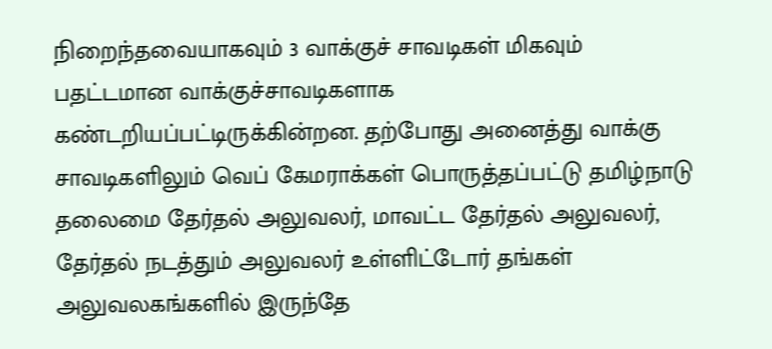நிறைந்தவையாகவும் 3 வாக்குச் சாவடிகள் மிகவும் பதட்டமான வாக்குச்சாவடிகளாக கண்டறியப்பட்டிருக்கின்றன. தற்போது அனைத்து வாக்கு சாவடிகளிலும் வெப் கேமராக்கள் பொருத்தப்பட்டு தமிழ்நாடு தலைமை தேர்தல் அலுவலர், மாவட்ட தேர்தல் அலுவலர், தேர்தல் நடத்தும் அலுவலர் உள்ளிட்டோர் தங்கள் அலுவலகங்களில் இருந்தே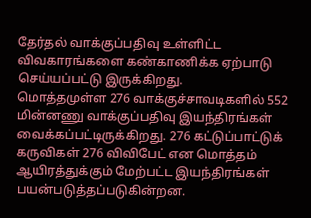தேர்தல் வாக்குப்பதிவு உள்ளிட்ட விவகாரங்களை கண்காணிக்க ஏற்பாடு செய்யப்பட்டு இருக்கிறது.
மொத்தமுள்ள 276 வாக்குச்சாவடிகளில் 552 மின்னணு வாக்குப்பதிவு இயந்திரங்கள் வைக்கப்பட்டிருக்கிறது. 276 கட்டுப்பாட்டுக் கருவிகள் 276 விவிபேட் என மொத்தம் ஆயிரத்துக்கும் மேற்பட்ட இயந்திரங்கள் பயன்படுத்தப்படுகின்றன.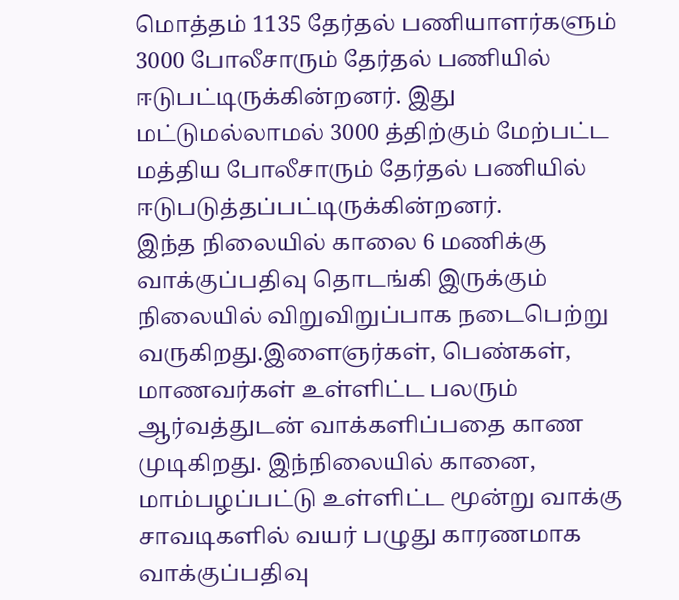மொத்தம் 1135 தேர்தல் பணியாளர்களும் 3000 போலீசாரும் தேர்தல் பணியில் ஈடுபட்டிருக்கின்றனர். இது மட்டுமல்லாமல் 3000 த்திற்கும் மேற்பட்ட மத்திய போலீசாரும் தேர்தல் பணியில் ஈடுபடுத்தப்பட்டிருக்கின்றனர்.
இந்த நிலையில் காலை 6 மணிக்கு வாக்குப்பதிவு தொடங்கி இருக்கும் நிலையில் விறுவிறுப்பாக நடைபெற்று வருகிறது.இளைஞர்கள், பெண்கள், மாணவர்கள் உள்ளிட்ட பலரும் ஆர்வத்துடன் வாக்களிப்பதை காண முடிகிறது. இந்நிலையில் கானை, மாம்பழப்பட்டு உள்ளிட்ட மூன்று வாக்கு சாவடிகளில் வயர் பழுது காரணமாக வாக்குப்பதிவு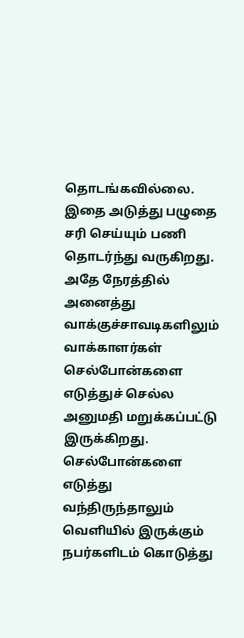தொடங்கவில்லை. இதை அடுத்து பழுதை சரி செய்யும் பணி தொடர்ந்து வருகிறது.
அதே நேரத்தில் அனைத்து வாக்குச்சாவடிகளிலும் வாக்காளர்கள் செல்போன்களை எடுத்துச் செல்ல அனுமதி மறுக்கப்பட்டு இருக்கிறது. செல்போன்களை எடுத்து வந்திருந்தாலும் வெளியில் இருக்கும் நபர்களிடம் கொடுத்து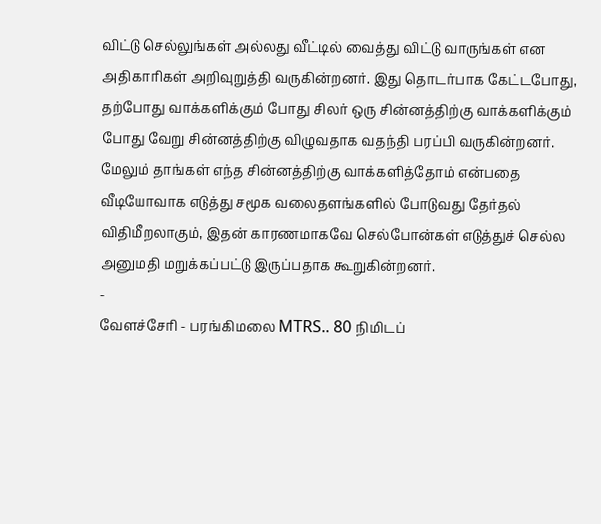விட்டு செல்லுங்கள் அல்லது வீட்டில் வைத்து விட்டு வாருங்கள் என அதிகாரிகள் அறிவுறுத்தி வருகின்றனர். இது தொடர்பாக கேட்டபோது, தற்போது வாக்களிக்கும் போது சிலர் ஒரு சின்னத்திற்கு வாக்களிக்கும் போது வேறு சின்னத்திற்கு விழுவதாக வதந்தி பரப்பி வருகின்றனர். மேலும் தாங்கள் எந்த சின்னத்திற்கு வாக்களித்தோம் என்பதை வீடியோவாக எடுத்து சமூக வலைதளங்களில் போடுவது தேர்தல் விதிமீறலாகும், இதன் காரணமாகவே செல்போன்கள் எடுத்துச் செல்ல அனுமதி மறுக்கப்பட்டு இருப்பதாக கூறுகின்றனர்.
-
வேளச்சேரி - பரங்கிமலை MTRS.. 80 நிமிடப்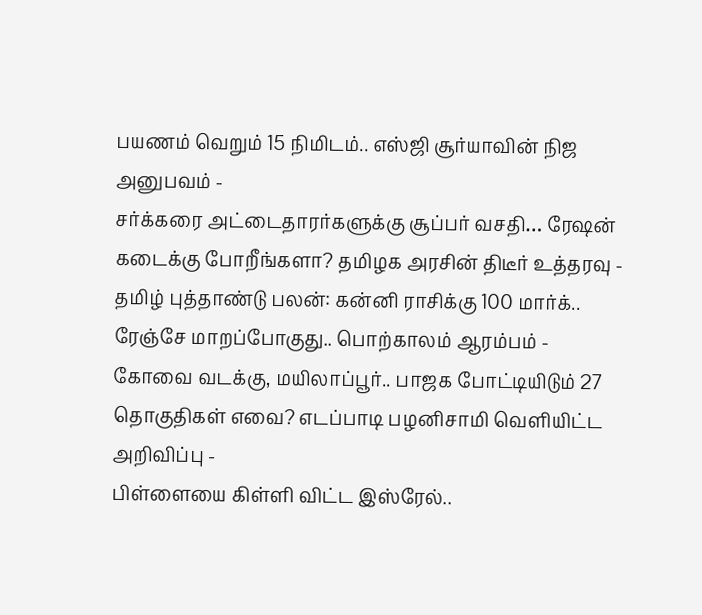பயணம் வெறும் 15 நிமிடம்.. எஸ்ஜி சூர்யாவின் நிஜ அனுபவம் -
சர்க்கரை அட்டைதாரர்களுக்கு சூப்பர் வசதி… ரேஷன் கடைக்கு போறீங்களா? தமிழக அரசின் திடீர் உத்தரவு -
தமிழ் புத்தாண்டு பலன்: கன்னி ராசிக்கு 100 மார்க்.. ரேஞ்சே மாறப்போகுது.. பொற்காலம் ஆரம்பம் -
கோவை வடக்கு, மயிலாப்பூர்.. பாஜக போட்டியிடும் 27 தொகுதிகள் எவை? எடப்பாடி பழனிசாமி வெளியிட்ட அறிவிப்பு -
பிள்ளையை கிள்ளி விட்ட இஸ்ரேல்..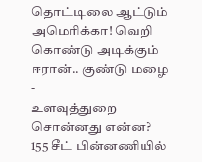தொட்டிலை ஆட்டும் அமெரிக்கா! வெறி கொண்டு அடிக்கும் ஈரான்.. குண்டு மழை -
உளவுத்துறை சொன்னது என்ன? 155 சீட் பின்னணியில்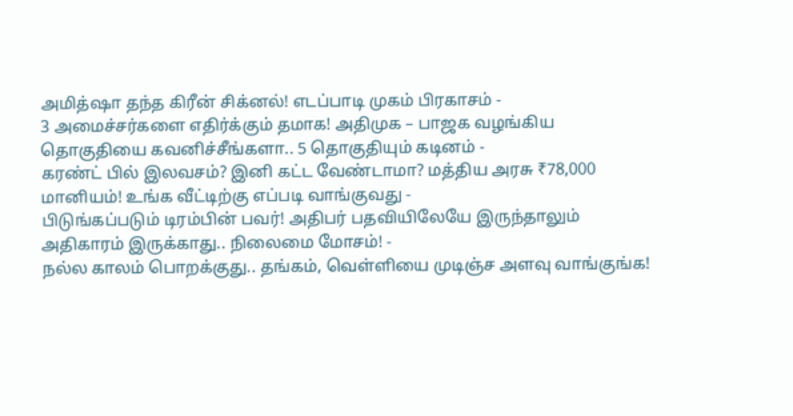அமித்ஷா தந்த கிரீன் சிக்னல்! எடப்பாடி முகம் பிரகாசம் -
3 அமைச்சர்களை எதிர்க்கும் தமாக! அதிமுக – பாஜக வழங்கிய தொகுதியை கவனிச்சீங்களா.. 5 தொகுதியும் கடினம் -
கரண்ட் பில் இலவசம்? இனி கட்ட வேண்டாமா? மத்திய அரசு ₹78,000 மானியம்! உங்க வீட்டிற்கு எப்படி வாங்குவது -
பிடுங்கப்படும் டிரம்பின் பவர்! அதிபர் பதவியிலேயே இருந்தாலும் அதிகாரம் இருக்காது.. நிலைமை மோசம்! -
நல்ல காலம் பொறக்குது.. தங்கம், வெள்ளியை முடிஞ்ச அளவு வாங்குங்க!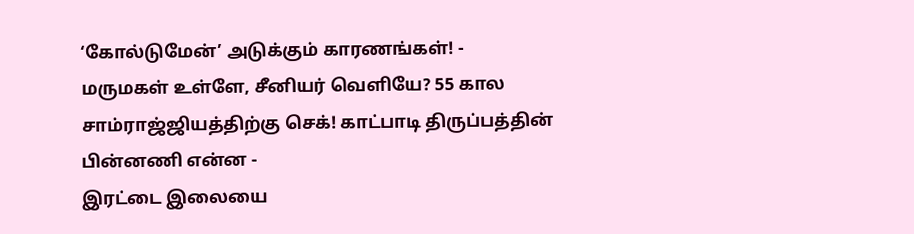‘கோல்டுமேன்’ அடுக்கும் காரணங்கள்! -
மருமகள் உள்ளே, சீனியர் வெளியே? 55 கால சாம்ராஜ்ஜியத்திற்கு செக்! காட்பாடி திருப்பத்தின் பின்னணி என்ன -
இரட்டை இலையை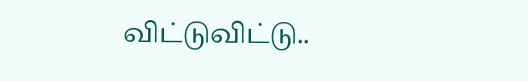விட்டுவிட்டு..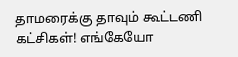தாமரைக்கு தாவும் கூட்டணி கட்சிகள்! எங்கேயோ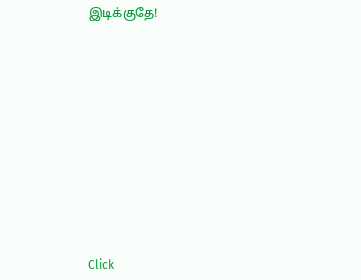இடிக்குதே!












Click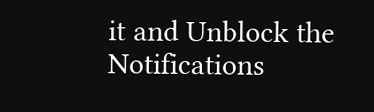it and Unblock the Notifications